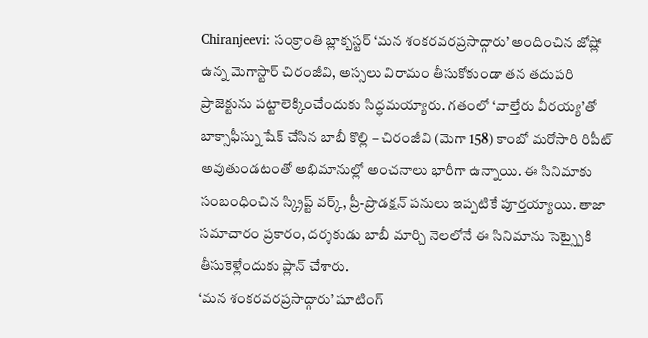Chiranjeevi: సంక్రాంతి బ్లాక్బస్టర్ ‘మన శంకరవరప్రసాద్గారు’ అందించిన జోష్లో ఉన్న మెగాస్టార్ చిరంజీవి, అస్సలు విరామం తీసుకోకుండా తన తదుపరి ప్రాజెక్టును పట్టాలెక్కించేందుకు సిద్ధమయ్యారు. గతంలో ‘వాల్తేరు వీరయ్య’తో బాక్సాఫీస్ను షేక్ చేసిన బాబీ కొల్లి – చిరంజీవి (మెగా 158) కాంబో మరోసారి రిపీట్ అవుతుండటంతో అభిమానుల్లో అంచనాలు భారీగా ఉన్నాయి. ఈ సినిమాకు సంబంధించిన స్క్రిప్ట్ వర్క్, ప్రీ-ప్రొడక్షన్ పనులు ఇప్పటికే పూర్తయ్యాయి. తాజా సమాచారం ప్రకారం, దర్శకుడు బాబీ మార్చి నెలలోనే ఈ సినిమాను సెట్స్పైకి తీసుకెళ్లేందుకు ప్లాన్ చేశారు.
‘మన శంకరవరప్రసాద్గారు’ షూటింగ్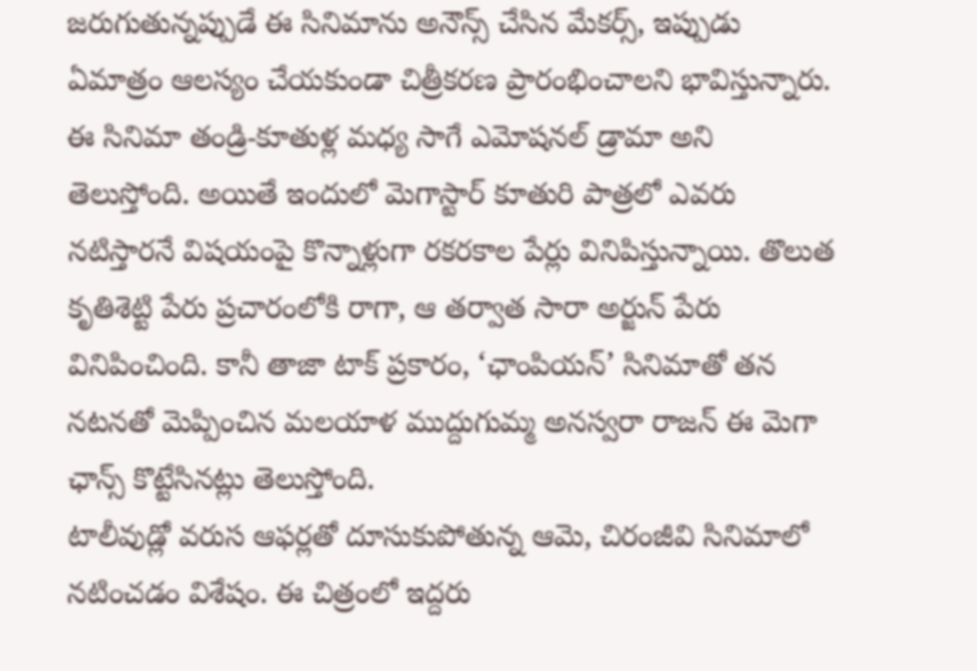జరుగుతున్నప్పుడే ఈ సినిమాను అనౌన్స్ చేసిన మేకర్స్, ఇప్పుడు ఏమాత్రం ఆలస్యం చేయకుండా చిత్రీకరణ ప్రారంభించాలని భావిస్తున్నారు. ఈ సినిమా తండ్రి-కూతుళ్ల మధ్య సాగే ఎమోషనల్ డ్రామా అని తెలుస్తోంది. అయితే ఇందులో మెగాస్టార్ కూతురి పాత్రలో ఎవరు నటిస్తారనే విషయంపై కొన్నాళ్లుగా రకరకాల పేర్లు వినిపిస్తున్నాయి. తొలుత కృతిశెట్టి పేరు ప్రచారంలోకి రాగా, ఆ తర్వాత సారా అర్జున్ పేరు వినిపించింది. కానీ తాజా టాక్ ప్రకారం, ‘ఛాంపియన్’ సినిమాతో తన నటనతో మెప్పించిన మలయాళ ముద్దుగుమ్మ అనస్వరా రాజన్ ఈ మెగా ఛాన్స్ కొట్టేసినట్లు తెలుస్తోంది.
టాలీవుడ్లో వరుస ఆఫర్లతో దూసుకుపోతున్న ఆమె, చిరంజీవి సినిమాలో నటించడం విశేషం. ఈ చిత్రంలో ఇద్దరు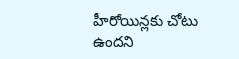హీరోయిన్లకు చోటు ఉందని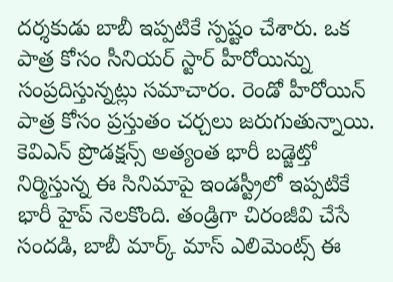దర్శకుడు బాబీ ఇప్పటికే స్పష్టం చేశారు. ఒక పాత్ర కోసం సీనియర్ స్టార్ హీరోయిన్ను సంప్రదిస్తున్నట్లు సమాచారం. రెండో హీరోయిన్ పాత్ర కోసం ప్రస్తుతం చర్చలు జరుగుతున్నాయి. కెవిఎన్ ప్రొడక్షన్స్ అత్యంత భారీ బడ్జెట్తో నిర్మిస్తున్న ఈ సినిమాపై ఇండస్ట్రీలో ఇప్పటికే భారీ హైప్ నెలకొంది. తండ్రిగా చిరంజీవి చేసే సందడి, బాబీ మార్క్ మాస్ ఎలిమెంట్స్ ఈ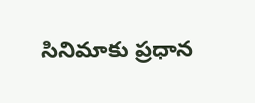సినిమాకు ప్రధాన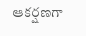ఆకర్షణగా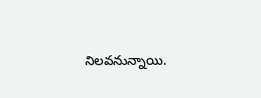నిలవనున్నాయి.